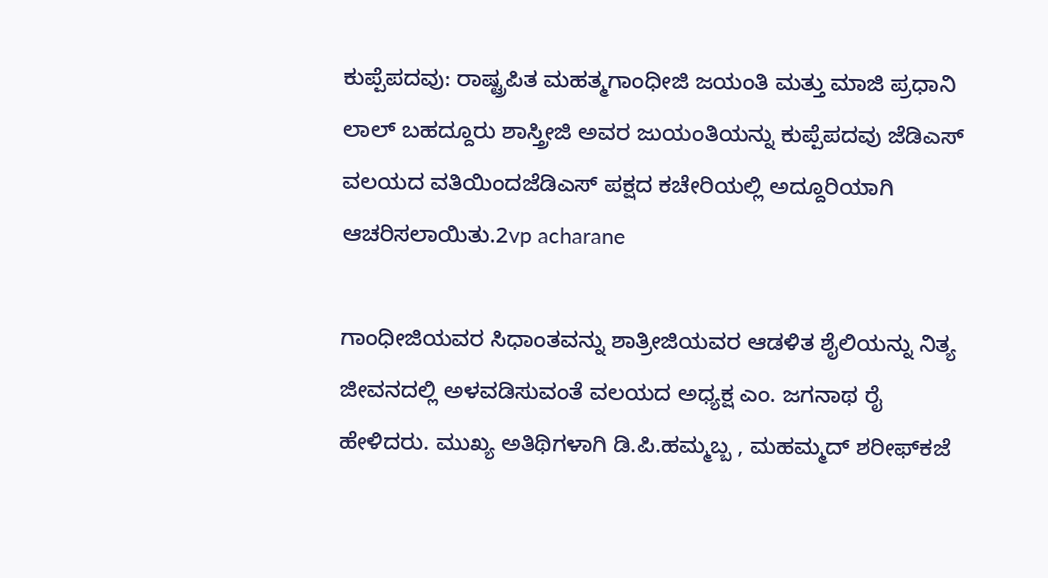ಕುಪ್ಪೆಪದವು: ರಾಷ್ಟ್ರಪಿತ ಮಹತ್ಮಗಾಂಧೀಜಿ ಜಯಂತಿ ಮತ್ತು ಮಾಜಿ ಪ್ರಧಾನಿ ಲಾಲ್ ಬಹದ್ದೂರು ಶಾಸ್ತ್ರೀಜಿ ಅವರ ಜುಯಂತಿಯನ್ನು ಕುಪ್ಪೆಪದವು ಜೆಡಿಎಸ್ ವಲಯದ ವತಿಯಿಂದಜೆಡಿಎಸ್ ಪಕ್ಷದ ಕಚೇರಿಯಲ್ಲಿ ಅದ್ದೂರಿಯಾಗಿ ಆಚರಿಸಲಾಯಿತು.2vp acharane

ಗಾಂಧೀಜಿಯವರ ಸಿಧಾಂತವನ್ನು ಶಾತ್ರೀಜಿಯವರ ಆಡಳಿತ ಶೈಲಿಯನ್ನು ನಿತ್ಯ ಜೀವನದಲ್ಲಿ ಅಳವಡಿಸುವಂತೆ ವಲಯದ ಅಧ್ಯಕ್ಷ ಎಂ. ಜಗನಾಥ ರೈ ಹೇಳಿದರು. ಮುಖ್ಯ ಅತಿಥಿಗಳಾಗಿ ಡಿ.ಪಿ.ಹಮ್ಮಬ್ಬ , ಮಹಮ್ಮದ್ ಶರೀಫ್‍ಕಜೆ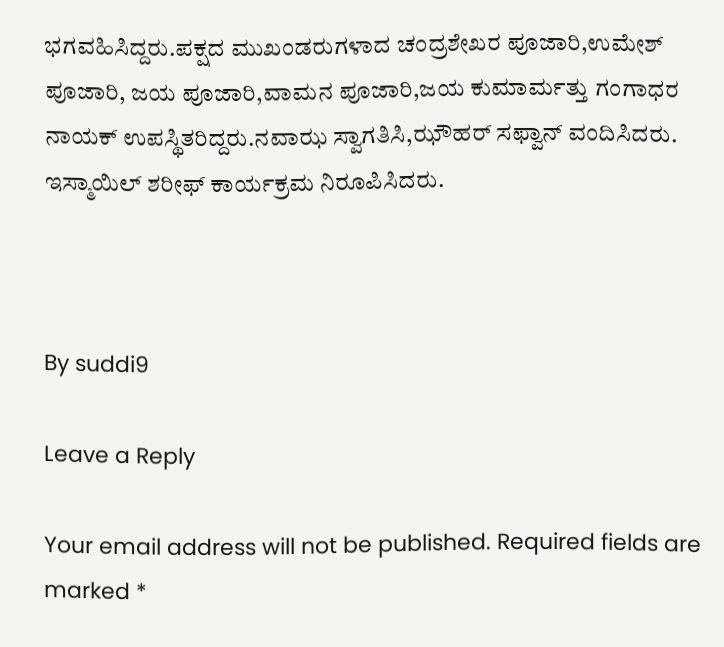ಭಗವಹಿಸಿದ್ದರು.ಪಕ್ಷದ ಮುಖಂಡರುಗಳಾದ ಚಂದ್ರಶೇಖರ ಪೂಜಾರಿ,ಉಮೇಶ್ ಪೂಜಾರಿ, ಜಯ ಪೂಜಾರಿ,ವಾಮನ ಪೂಜಾರಿ,ಜಯ ಕುಮಾರ್ಮತ್ತು ಗಂಗಾಧರ ನಾಯಕ್ ಉಪಸ್ಥಿತರಿದ್ದರು.ನವಾಝ ಸ್ವಾಗತಿಸಿ,ಝೌಹರ್ ಸಫ್ವಾನ್ ವಂದಿಸಿದರು. ಇಸ್ಮಾಯಿಲ್ ಶರೀಫ್ ಕಾರ್ಯಕ್ರಮ ನಿರೂಪಿಸಿದರು.



By suddi9

Leave a Reply

Your email address will not be published. Required fields are marked *